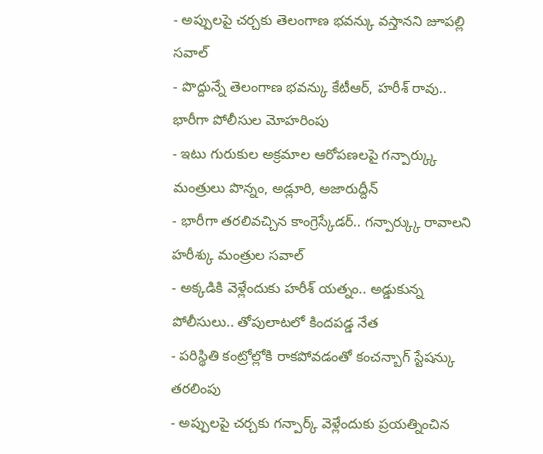- అప్పులపై చర్చకు తెలంగాణ భవన్కు వస్తానని జూపల్లి సవాల్
- పొద్దున్నే తెలంగాణ భవన్కు కేటీఆర్, హరీశ్ రావు.. భారీగా పోలీసుల మోహరింపు
- ఇటు గురుకుల అక్రమాల ఆరోపణలపై గన్పార్క్కు మంత్రులు పొన్నం, అడ్లూరి, అజారుద్దీన్
- భారీగా తరలివచ్చిన కాంగ్రెస్కేడర్.. గన్పార్క్కు రావాలని హరీశ్కు మంత్రుల సవాల్
- అక్కడికి వెళ్లేందుకు హరీశ్ యత్నం.. అడ్డుకున్న పోలీసులు.. తోపులాటలో కిందపడ్డ నేత
- పరిస్థితి కంట్రోల్లోకి రాకపోవడంతో కంచన్బాగ్ స్టేషన్కు తరలింపు
- అప్పులపై చర్చకు గన్పార్క్ వెళ్లేందుకు ప్రయత్నించిన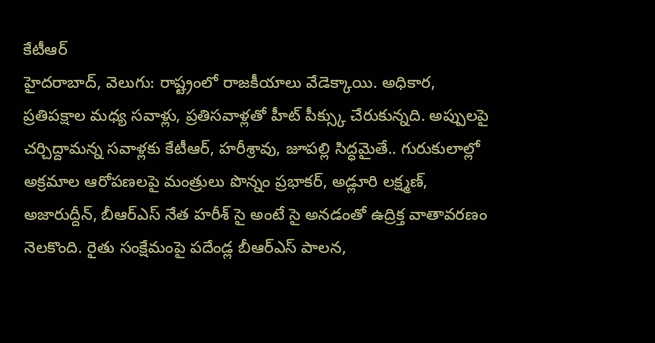కేటీఆర్
హైదరాబాద్, వెలుగు: రాష్ట్రంలో రాజకీయాలు వేడెక్కాయి. అధికార, ప్రతిపక్షాల మధ్య సవాళ్లు, ప్రతిసవాళ్లతో హీట్ పీక్స్కు చేరుకున్నది. అప్పులపై చర్చిద్దామన్న సవాళ్లకు కేటీఆర్, హరీశ్రావు, జూపల్లి సిద్ధమైతే.. గురుకులాల్లో అక్రమాల ఆరోపణలపై మంత్రులు పొన్నం ప్రభాకర్, అడ్లూరి లక్ష్మణ్, అజారుద్దీన్, బీఆర్ఎస్ నేత హరీశ్ సై అంటే సై అనడంతో ఉద్రిక్త వాతావరణం నెలకొంది. రైతు సంక్షేమంపై పదేండ్ల బీఆర్ఎస్ పాలన,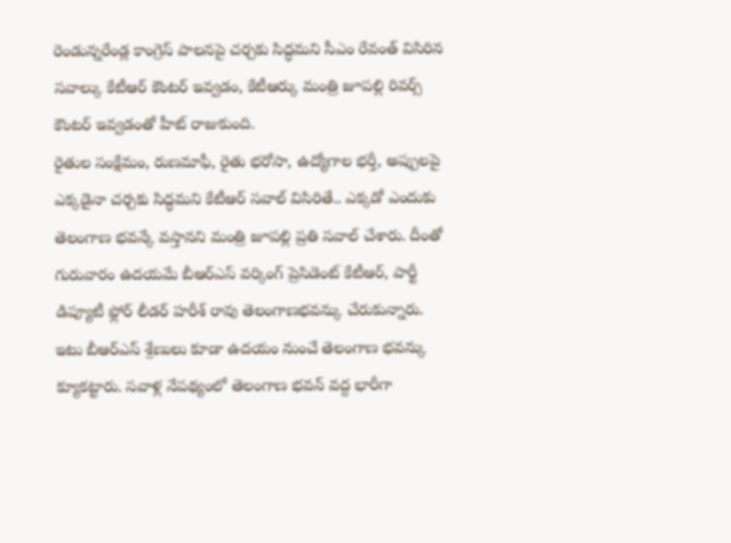రెండున్నరేండ్ల కాంగ్రెస్ పాలనపై చర్చకు సిద్ధమని సీఎం రేవంత్ విసిరిన సవాల్కు కేటీఆర్ కౌంటర్ ఇవ్వడం, కేటీఆర్కు మంత్రి జూపల్లి రివర్స్ కౌంటర్ ఇవ్వడంతో హీట్ రాజుకుంది.
రైతుల సంక్షేమం, రుణమాఫీ, రైతు భరోసా, ఉద్యోగాల భర్తీ, అప్పులపై ఎక్కడైనా చర్చకు సిద్ధమని కేటీఆర్ సవాల్ విసిరితే.. ఎక్కడో ఎందుకు తెలంగాణ భవన్కే వస్తానని మంత్రి జూపల్లి ప్రతి సవాల్ చేశారు. దీంతో గురువారం ఉదయమే బీఆర్ఎస్ వర్కింగ్ ప్రెసిడెంట్ కేటీఆర్, పార్టీ డిప్యూటీ ఫ్లోర్ లీడర్ హరీశ్ రావు తెలంగాణభవన్కు చేరుకున్నారు. ఇటు బీఆర్ఎస్ శ్రేణులు కూడా ఉదయం నుంచే తెలంగాణ భవన్కు క్యూకట్టారు. సవాళ్ల నేపథ్యంలో తెలంగాణ భవన్ వద్ద భారీగా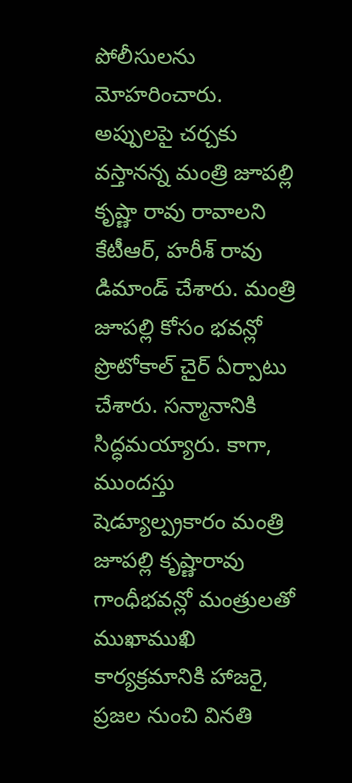పోలీసులను మోహరించారు.
అప్పులపై చర్చకు వస్తానన్న మంత్రి జూపల్లి కృష్ణా రావు రావాలని కేటీఆర్, హరీశ్ రావు డిమాండ్ చేశారు. మంత్రి జూపల్లి కోసం భవన్లో ప్రొటోకాల్ చైర్ ఏర్పాటు చేశారు. సన్మానానికి సిద్ధమయ్యారు. కాగా, ముందస్తు షెడ్యూల్ప్రకారం మంత్రి జూపల్లి కృష్ణారావు గాంధీభవన్లో మంత్రులతో ముఖాముఖి కార్యక్రమానికి హాజరై, ప్రజల నుంచి వినతి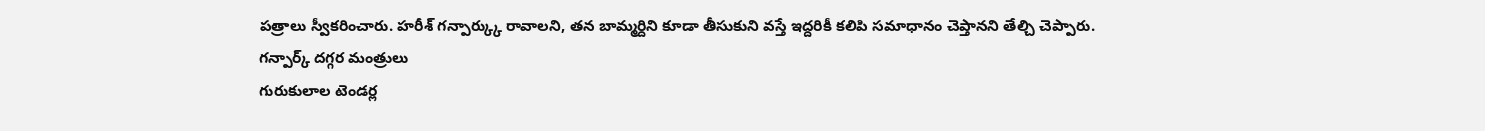పత్రాలు స్వీకరించారు. హరీశ్ గన్పార్క్కు రావాలని, తన బామ్మర్దిని కూడా తీసుకుని వస్తే ఇద్దరికీ కలిపి సమాధానం చెప్తానని తేల్చి చెప్పారు.
గన్పార్క్ దగ్గర మంత్రులు
గురుకులాల టెండర్ల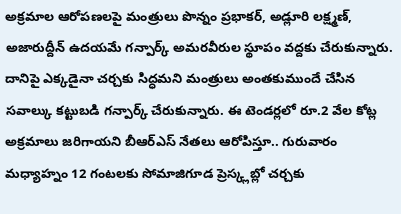అక్రమాల ఆరోపణలపై మంత్రులు పొన్నం ప్రభాకర్, అడ్లూరి లక్ష్మణ్, అజారుద్దీన్ ఉదయమే గన్పార్క్ అమరవీరుల స్థూపం వద్దకు చేరుకున్నారు. దానిపై ఎక్కడైనా చర్చకు సిద్ధమని మంత్రులు అంతకుముందే చేసిన సవాల్కు కట్టుబడి గన్పార్క్ చేరుకున్నారు. ఈ టెండర్లలో రూ.2 వేల కోట్ల అక్రమాలు జరిగాయని బీఆర్ఎస్ నేతలు ఆరోపిస్తూ.. గురువారం మధ్యాహ్నం 12 గంటలకు సోమాజిగూడ ప్రెస్క్లబ్లో చర్చకు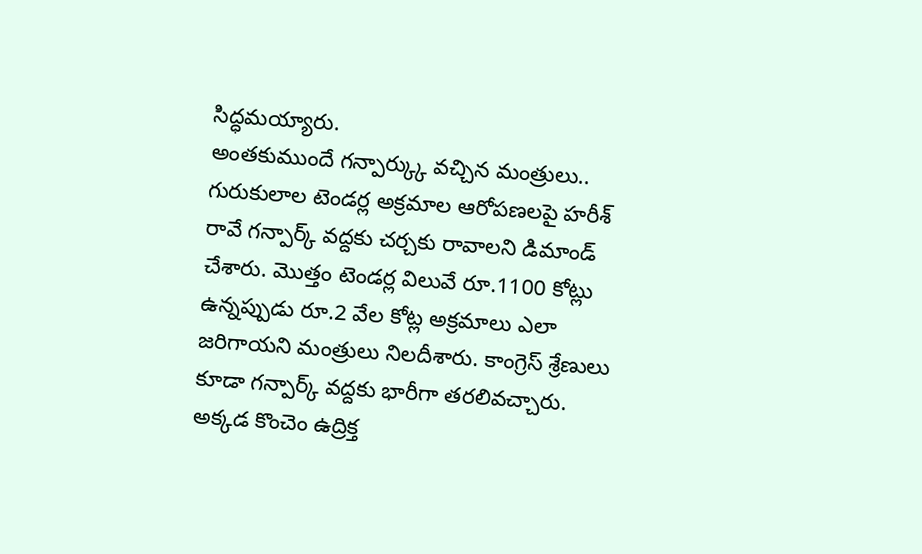సిద్ధమయ్యారు.
అంతకుముందే గన్పార్క్కు వచ్చిన మంత్రులు.. గురుకులాల టెండర్ల అక్రమాల ఆరోపణలపై హరీశ్ రావే గన్పార్క్ వద్దకు చర్చకు రావాలని డిమాండ్ చేశారు. మొత్తం టెండర్ల విలువే రూ.1100 కోట్లు ఉన్నప్పుడు రూ.2 వేల కోట్ల అక్రమాలు ఎలా జరిగాయని మంత్రులు నిలదీశారు. కాంగ్రెస్ శ్రేణులు కూడా గన్పార్క్ వద్దకు భారీగా తరలివచ్చారు. అక్కడ కొంచెం ఉద్రిక్త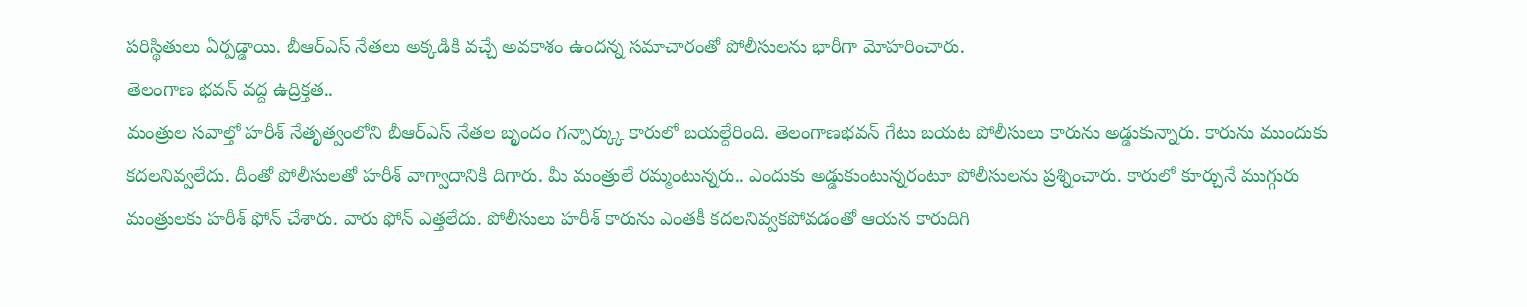పరిస్థితులు ఏర్పడ్డాయి. బీఆర్ఎస్ నేతలు అక్కడికి వచ్చే అవకాశం ఉందన్న సమాచారంతో పోలీసులను భారీగా మోహరించారు.
తెలంగాణ భవన్ వద్ద ఉద్రిక్తత..
మంత్రుల సవాల్తో హరీశ్ నేతృత్వంలోని బీఆర్ఎస్ నేతల బృందం గన్పార్క్కు కారులో బయల్దేరింది. తెలంగాణభవన్ గేటు బయట పోలీసులు కారును అడ్డుకున్నారు. కారును ముందుకు కదలనివ్వలేదు. దీంతో పోలీసులతో హరీశ్ వాగ్వాదానికి దిగారు. మీ మంత్రులే రమ్మంటున్నరు.. ఎందుకు అడ్డుకుంటున్నరంటూ పోలీసులను ప్రశ్నించారు. కారులో కూర్చునే ముగ్గురు మంత్రులకు హరీశ్ ఫోన్ చేశారు. వారు ఫోన్ ఎత్తలేదు. పోలీసులు హరీశ్ కారును ఎంతకీ కదలనివ్వకపోవడంతో ఆయన కారుదిగి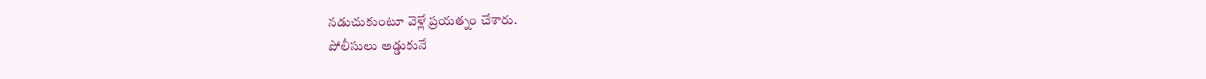నడుచుకుంటూ వెళ్లే ప్రయత్నం చేశారు.
పోలీసులు అడ్డుకునే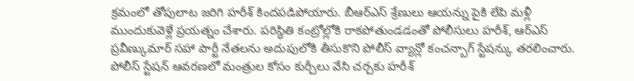క్రమంలో తోపులాట జరిగి హరీశ్ కిందపడిపోయారు. బీఆర్ఎస్ శ్రేణులు ఆయన్ను పైకి లేపి మళ్లీ ముందుకువెళ్లే ప్రయత్నం చేశారు. పరిస్థితి కంట్రోల్లోకి రాకపోతుండడంతో పోలీసులు హరీశ్, ఆర్ఎస్ ప్రవీణ్కుమార్ సహా పార్టీ నేతలను అదుపులోకి తీసుకొని పోలీస్ వ్యాన్లో కంచన్బాగ్ స్టేషన్కు తరలించారు. పోలీస్ స్టేషన్ ఆవరణలో మంత్రుల కోసం కుర్చీలు వేసి చర్చకు హరీశ్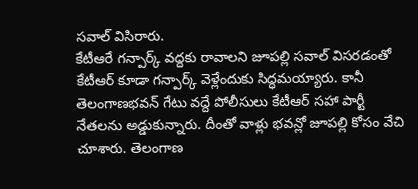సవాల్ విసిరారు.
కేటీఆరే గన్పార్క్ వద్దకు రావాలని జూపల్లి సవాల్ విసరడంతో కేటీఆర్ కూడా గన్పార్క్ వెళ్లేందుకు సిద్ధమయ్యారు. కానీ తెలంగాణభవన్ గేటు వద్దే పోలీసులు కేటీఆర్ సహా పార్టీ నేతలను అడ్డుకున్నారు. దీంతో వాళ్లు భవన్లో జూపల్లి కోసం వేచి చూశారు. తెలంగాణ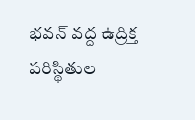భవన్ వద్ద ఉద్రిక్త పరిస్థితుల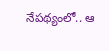నేపథ్యంలో.. ఆ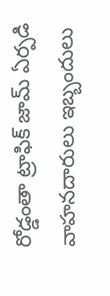రోడ్డంతా ట్రాఫిక్ జామ్ ఏర్పడి వాహనదారులు ఇబ్బందులు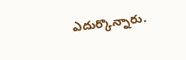ఎదుర్కొన్నారు.